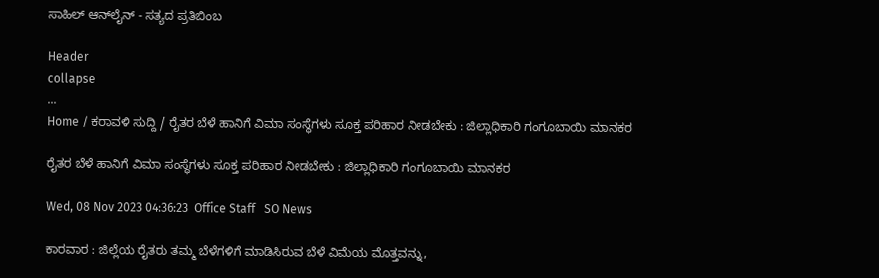ಸಾಹಿಲ್ ಆನ್‌ಲೈನ್ - ಸತ್ಯದ ಪ್ರತಿಬಿಂಬ

Header
collapse
...
Home / ಕರಾವಳಿ ಸುದ್ದಿ / ರೈತರ ಬೆಳೆ ಹಾನಿಗೆ ವಿಮಾ ಸಂಸ್ಥೆಗಳು ಸೂಕ್ತ ಪರಿಹಾರ ನೀಡಬೇಕು : ಜಿಲ್ಲಾಧಿಕಾರಿ ಗಂಗೂಬಾಯಿ ಮಾನಕರ

ರೈತರ ಬೆಳೆ ಹಾನಿಗೆ ವಿಮಾ ಸಂಸ್ಥೆಗಳು ಸೂಕ್ತ ಪರಿಹಾರ ನೀಡಬೇಕು : ಜಿಲ್ಲಾಧಿಕಾರಿ ಗಂಗೂಬಾಯಿ ಮಾನಕರ

Wed, 08 Nov 2023 04:36:23  Office Staff   SO News

ಕಾರವಾರ : ಜಿಲ್ಲೆಯ ರೈತರು ತಮ್ಮ ಬೆಳೆಗಳಿಗೆ ಮಾಡಿಸಿರುವ ಬೆಳೆ ವಿಮೆಯ ಮೊತ್ತವನ್ನು,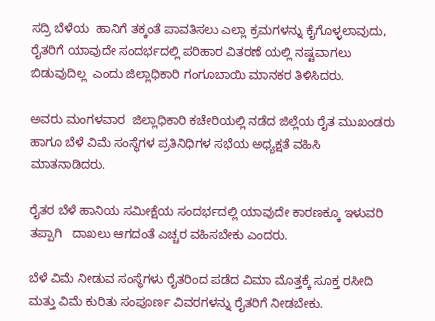ಸದ್ರಿ ಬೆಳೆಯ  ಹಾನಿಗೆ ತಕ್ಕಂತೆ ಪಾವತಿಸಲು ಎಲ್ಲಾ ಕ್ರಮಗಳನ್ನು ಕೈಗೊಳ್ಳಲಾವುದು, ರೈತರಿಗೆ ಯಾವುದೇ ಸಂದರ್ಭದಲ್ಲಿ ಪರಿಹಾರ ವಿತರಣೆ ಯಲ್ಲಿ ನಷ್ಟವಾಗಲು ಬಿಡುವುದಿಲ್ಲ  ಎಂದು ಜಿಲ್ಲಾಧಿಕಾರಿ ಗಂಗೂಬಾಯಿ ಮಾನಕರ ತಿಳಿಸಿದರು.

ಅವರು ಮಂಗಳವಾರ  ಜಿಲ್ಲಾಧಿಕಾರಿ ಕಚೇರಿಯಲ್ಲಿ ನಡೆದ ಜಿಲ್ಲೆಯ ರೈತ ಮುಖಂಡರು ಹಾಗೂ ಬೆಳೆ ವಿಮೆ ಸಂಸ್ಥೆಗಳ ಪ್ರತಿನಿಧಿಗಳ ಸಭೆಯ ಅಧ್ಯಕ್ಷತೆ ವಹಿಸಿ ಮಾತನಾಡಿದರು.

ರೈತರ ಬೆಳೆ ಹಾನಿಯ ಸಮೀಕ್ಷೆಯ ಸಂದರ್ಭದಲ್ಲಿ ಯಾವುದೇ ಕಾರಣಕ್ಕೂ ಇಳುವರಿ ತಪ್ಪಾಗಿ   ದಾಖಲು ಆಗದಂತೆ ಎಚ್ಚರ ವಹಿಸಬೇಕು ಎಂದರು.

ಬೆಳೆ ವಿಮೆ ನೀಡುವ ಸಂಸ್ಥೆಗಳು ರೈತರಿಂದ ಪಡೆದ ವಿಮಾ ಮೊತ್ತಕ್ಕೆ ಸೂಕ್ತ ರಸೀದಿ ಮತ್ತು ವಿಮೆ ಕುರಿತು ಸಂಪೂರ್ಣ ವಿವರಗಳನ್ನು ರೈತರಿಗೆ ನೀಡಬೇಕು.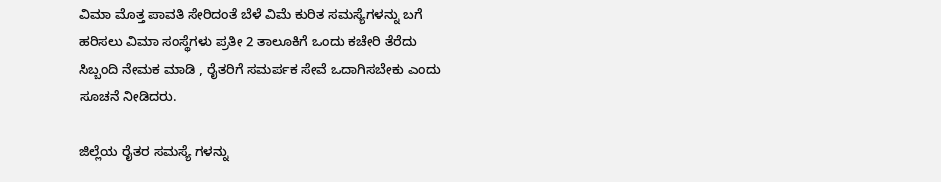ವಿಮಾ ಮೊತ್ತ ಪಾವತಿ ಸೇರಿದಂತೆ ಬೆಳೆ ವಿಮೆ ಕುರಿತ ಸಮಸ್ಯೆಗಳನ್ನು ಬಗೆ ಹರಿಸಲು ವಿಮಾ ಸಂಸ್ಥೆಗಳು ಪ್ರತೀ 2 ತಾಲೂಕಿಗೆ ಒಂದು ಕಚೇರಿ ತೆರೆದು ಸಿಬ್ಬಂದಿ ನೇಮಕ ಮಾಡಿ , ರೈತರಿಗೆ ಸಮರ್ಪಕ ಸೇವೆ ಒದಾಗಿಸಬೇಕು ಎಂದು ಸೂಚನೆ ನೀಡಿದರು.

ಜಿಲ್ಲೆಯ ರೈತರ ಸಮಸ್ಯೆ ಗಳನ್ನು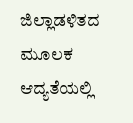ಜಿಲ್ಲಾಡಳಿತದ ಮೂಲಕ ಆದ್ಯತೆಯಲ್ಲಿ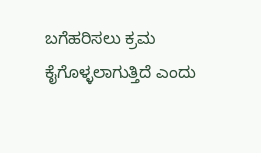ಬಗೆಹರಿಸಲು ಕ್ರಮ ಕೈಗೊಳ್ಳಲಾಗುತ್ತಿದೆ ಎಂದು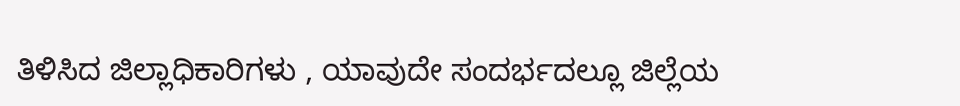ತಿಳಿಸಿದ ಜಿಲ್ಲಾಧಿಕಾರಿಗಳು , ಯಾವುದೇ ಸಂದರ್ಭದಲ್ಲೂ ಜಿಲ್ಲೆಯ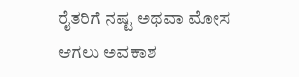ರೈತರಿಗೆ ನಷ್ಟ ಅಥವಾ ಮೋಸ ಆಗಲು ಅವಕಾಶ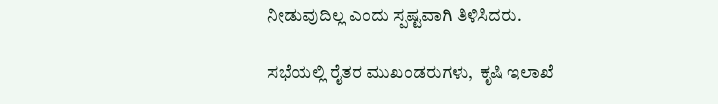ನೀಡುವುದಿಲ್ಲ ಎಂದು ಸ್ಪಷ್ಟವಾಗಿ ತಿಳಿಸಿದರು.

ಸಭೆಯಲ್ಲಿ ರೈತರ ಮುಖಂಡರುಗಳು,  ಕೃಷಿ ಇಲಾಖೆ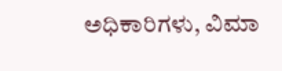ಅಧಿಕಾರಿಗಳು, ವಿಮಾ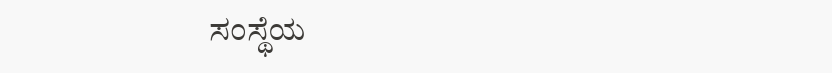ಸಂಸ್ಥೆಯ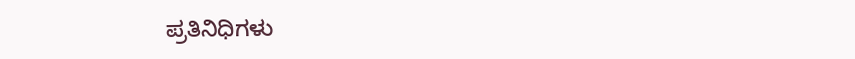ಪ್ರತಿನಿಧಿಗಳು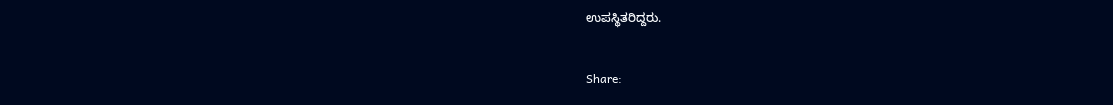ಉಪಸ್ಥಿತರಿದ್ದರು.


Share: